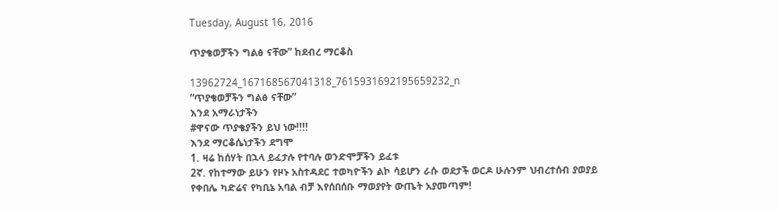Tuesday, August 16, 2016

ጥያቄወቻችን ግልፅ ናቸው” ከደብረ ማርቆስ

13962724_167168567041318_7615931692195659232_n
“ጥያቄወቻችን ግልፅ ናቸው”
እንደ አማራነታችን
#ዋናው ጥያቄያችን ይህ ነው!!!!
እንደ ማርቆሴነታችን ደግሞ
1. ዛሬ ከሰሃት በኋላ ይፈታሉ የተባሉ ወንድሞቻችን ይፈቱ
2ኛ. የከተማው ይሁን የዞኑ አስተዳደር ተወካዮችን ልኮ ሳይሆን ራሱ ወደታች ወርዶ ሁሉንም ህብረተሰብ ያወያይ
የቀበሌ ካድሬና የካቢኔ አባል ብቻ እየሰበሰቡ ማወያየት ውጤት አያመጣም!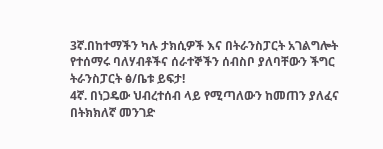3ኛ.በከተማችን ካሉ ታክሲዎች እና በትራንስፓርት አገልግሎት የተሰማሩ ባለሃብቶችና ሰራተኞችን ሰብስቦ ያለባቸውን ችግር ትራንስፓርት ፅ/ቤቱ ይፍታ!
4ኛ. በነጋዴው ህብረተሰብ ላይ የሚጣለውን ከመጠን ያለፈና በትክክለኛ መንገድ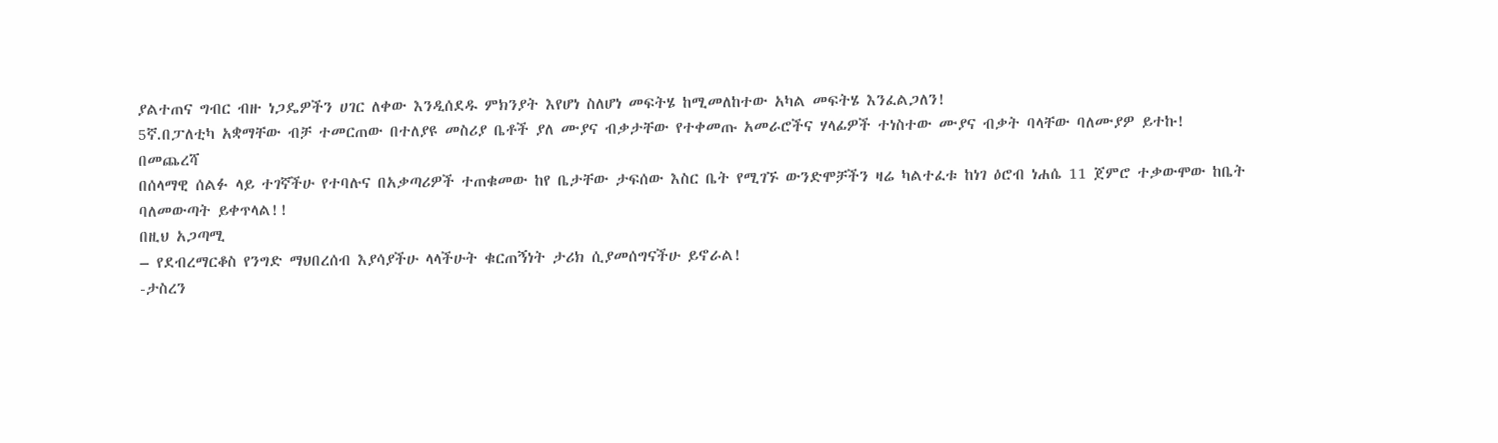ያልተጠና ግብር ብዙ ነጋዴዎችን ሀገር ለቀው እንዲሰደዱ ምክንያት እየሆነ ስለሆነ መፍትሄ ከሚመለከተው አካል መፍትሄ እንፈልጋለን!
5ኛ.በፓለቲካ አቋማቸው ብቻ ተመርጠው በተለያዩ መስሪያ ቤቶች ያለ ሙያና ብቃታቸው የተቀመጡ አመራሮችና ሃላፊዎች ተነስተው ሙያና ብቃት ባላቸው ባለሙያዎ ይተኩ!
በመጨረሻ
በሰላማዊ ሰልፉ ላይ ተገኛችሁ የተባሉና በአቃጣሪዎች ተጠቁመው ከየ ቤታቸው ታፍሰው እስር ቤት የሚገኙ ውንድሞቻችን ዛሬ ካልተፈቱ ከነገ ዕሮብ ነሐሴ 11 ጀምሮ ተቃውሞው ከቤት ባለመውጣት ይቀጥላል!!
በዚህ አጋጣሚ
– የደብረማርቆስ የንግድ ማህበረሰብ እያሳያችሁ ላላችሁት ቁርጠኝነት ታሪክ ሲያመሰግናችሁ ይኖራል!
-ታስረን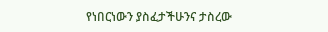የነበርነውን ያስፈታችሁንና ታስረው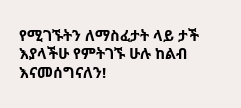የሚገኙትን ለማስፈታት ላይ ታች እያላችሁ የምትገኙ ሁሉ ከልብ እናመሰግናለን!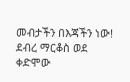መብታችን በእጃችን ነው!
ደብረ ማርቆስ ወደ ቀድሞው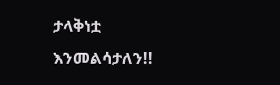ታላቅነቷ እንመልሳታለን!!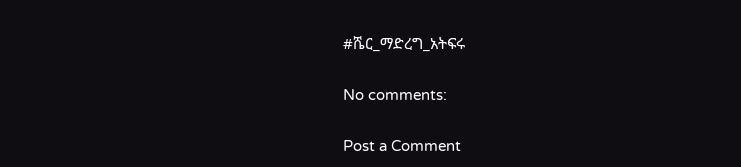#ሼር_ማድረግ_አትፍሩ

No comments:

Post a Comment